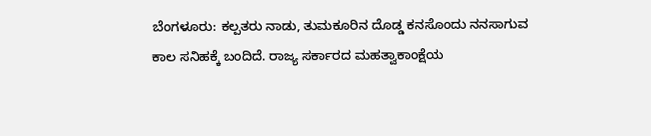ಬೆಂಗಳೂರು: ಕಲ್ಪತರು ನಾಡು, ತುಮಕೂರಿನ ದೊಡ್ಡ ಕನಸೊಂದು ನನಸಾಗುವ ಕಾಲ ಸನಿಹಕ್ಕೆ ಬಂದಿದೆ. ರಾಜ್ಯ ಸರ್ಕಾರದ ಮಹತ್ವಾಕಾಂಕ್ಷೆಯ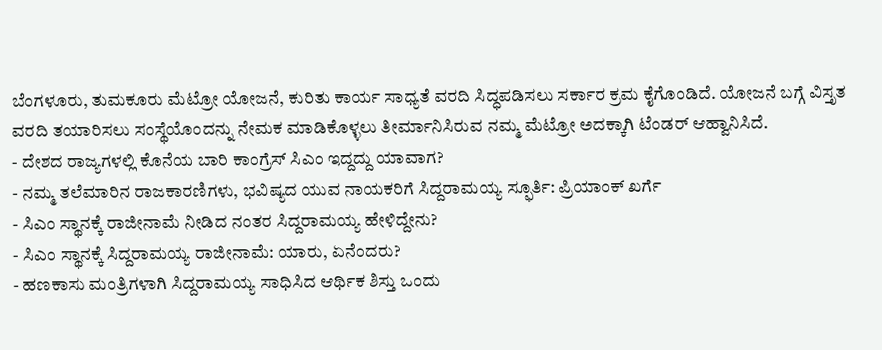ಬೆಂಗಳೂರು, ತುಮಕೂರು ಮೆಟ್ರೋ ಯೋಜನೆ, ಕುರಿತು ಕಾರ್ಯ ಸಾಧ್ಯತೆ ವರದಿ ಸಿದ್ಧಪಡಿಸಲು ಸರ್ಕಾರ ಕ್ರಮ ಕೈಗೊಂಡಿದೆ. ಯೋಜನೆ ಬಗ್ಗೆ ವಿಸ್ತೃತ ವರದಿ ತಯಾರಿಸಲು ಸಂಸ್ಥೆಯೊಂದನ್ನು ನೇಮಕ ಮಾಡಿಕೊಳ್ಳಲು ತೀರ್ಮಾನಿಸಿರುವ ನಮ್ಮ ಮೆಟ್ರೋ ಅದಕ್ಕಾಗಿ ಟೆಂಡರ್ ಆಹ್ವಾನಿಸಿದೆ.
- ದೇಶದ ರಾಜ್ಯಗಳಲ್ಲಿ ಕೊನೆಯ ಬಾರಿ ಕಾಂಗ್ರೆಸ್ ಸಿಎಂ ಇದ್ದದ್ದು ಯಾವಾಗ?
- ನಮ್ಮ ತಲೆಮಾರಿನ ರಾಜಕಾರಣಿಗಳು, ಭವಿಷ್ಯದ ಯುವ ನಾಯಕರಿಗೆ ಸಿದ್ದರಾಮಯ್ಯ ಸ್ಫೂರ್ತಿ: ಪ್ರಿಯಾಂಕ್ ಖರ್ಗೆ
- ಸಿಎಂ ಸ್ಥಾನಕ್ಕೆ ರಾಜೀನಾಮೆ ನೀಡಿದ ನಂತರ ಸಿದ್ದರಾಮಯ್ಯ ಹೇಳಿದ್ದೇನು?
- ಸಿಎಂ ಸ್ಥಾನಕ್ಕೆ ಸಿದ್ದರಾಮಯ್ಯ ರಾಜೀನಾಮೆ: ಯಾರು, ಏನೆಂದರು?
- ಹಣಕಾಸು ಮಂತ್ರಿಗಳಾಗಿ ಸಿದ್ದರಾಮಯ್ಯ ಸಾಧಿಸಿದ ಆರ್ಥಿಕ ಶಿಸ್ತು ಒಂದು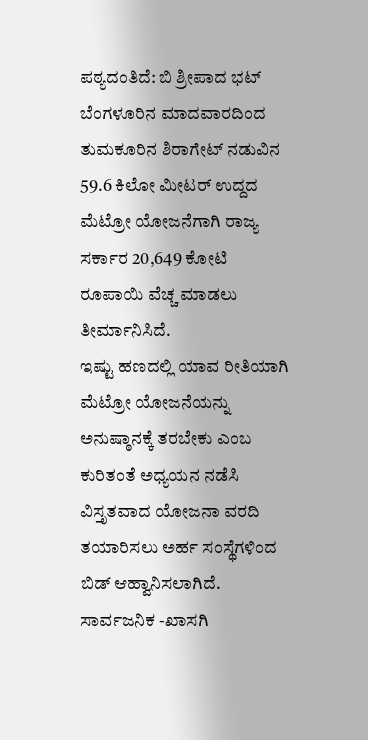ಪಠ್ಯದಂತಿದೆ: ಬಿ ಶ್ರೀಪಾದ ಭಟ್
ಬೆಂಗಳೂರಿನ ಮಾದವಾರದಿಂದ ತುಮಕೂರಿನ ಶಿರಾಗೇಟ್ ನಡುವಿನ 59.6 ಕಿಲೋ ಮೀಟರ್ ಉದ್ದದ ಮೆಟ್ರೋ ಯೋಜನೆಗಾಗಿ ರಾಜ್ಯ ಸರ್ಕಾರ 20,649 ಕೋಟಿ ರೂಪಾಯಿ ವೆಚ್ಚ ಮಾಡಲು ತೀರ್ಮಾನಿಸಿದೆ.
ಇಷ್ಟು ಹಣದಲ್ಲಿ ಯಾವ ರೀತಿಯಾಗಿ ಮೆಟ್ರೋ ಯೋಜನೆಯನ್ನು ಅನುಷ್ಠಾನಕ್ಕೆ ತರಬೇಕು ಎಂಬ ಕುರಿತಂತೆ ಅಧ್ಯಯನ ನಡೆಸಿ ವಿಸ್ತೃತವಾದ ಯೋಜನಾ ವರದಿ ತಯಾರಿಸಲು ಅರ್ಹ ಸಂಸ್ಥೆಗಳಿಂದ ಬಿಡ್ ಆಹ್ವಾನಿಸಲಾಗಿದೆ.
ಸಾರ್ವಜನಿಕ -ಖಾಸಗಿ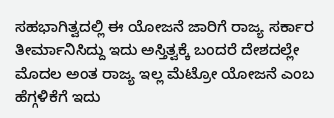ಸಹಭಾಗಿತ್ವದಲ್ಲಿ ಈ ಯೋಜನೆ ಜಾರಿಗೆ ರಾಜ್ಯ ಸರ್ಕಾರ ತೀರ್ಮಾನಿಸಿದ್ದು ಇದು ಅಸ್ತಿತ್ವಕ್ಕೆ ಬಂದರೆ ದೇಶದಲ್ಲೇ ಮೊದಲ ಅಂತ ರಾಜ್ಯ ಇಲ್ಲ ಮೆಟ್ರೋ ಯೋಜನೆ ಎಂಬ ಹೆಗ್ಗಳಿಕೆಗೆ ಇದು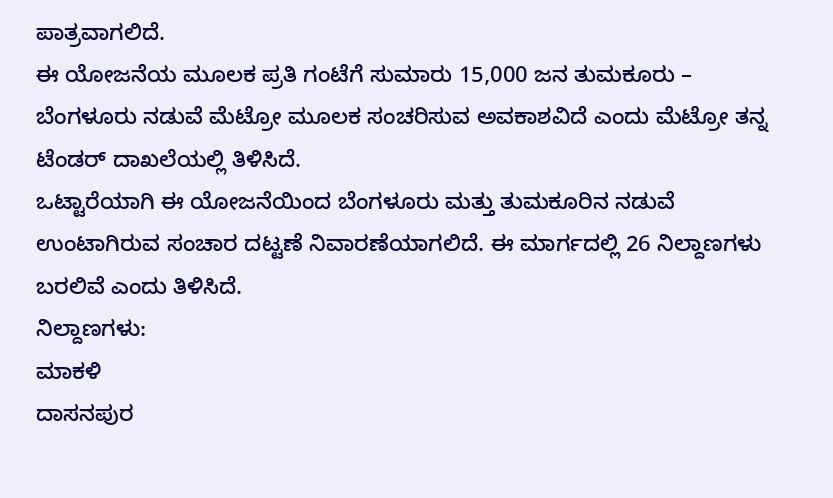ಪಾತ್ರವಾಗಲಿದೆ.
ಈ ಯೋಜನೆಯ ಮೂಲಕ ಪ್ರತಿ ಗಂಟೆಗೆ ಸುಮಾರು 15,000 ಜನ ತುಮಕೂರು – ಬೆಂಗಳೂರು ನಡುವೆ ಮೆಟ್ರೋ ಮೂಲಕ ಸಂಚರಿಸುವ ಅವಕಾಶವಿದೆ ಎಂದು ಮೆಟ್ರೋ ತನ್ನ ಟೆಂಡರ್ ದಾಖಲೆಯಲ್ಲಿ ತಿಳಿಸಿದೆ.
ಒಟ್ಟಾರೆಯಾಗಿ ಈ ಯೋಜನೆಯಿಂದ ಬೆಂಗಳೂರು ಮತ್ತು ತುಮಕೂರಿನ ನಡುವೆ ಉಂಟಾಗಿರುವ ಸಂಚಾರ ದಟ್ಟಣೆ ನಿವಾರಣೆಯಾಗಲಿದೆ. ಈ ಮಾರ್ಗದಲ್ಲಿ 26 ನಿಲ್ದಾಣಗಳು ಬರಲಿವೆ ಎಂದು ತಿಳಿಸಿದೆ.
ನಿಲ್ದಾಣಗಳು:
ಮಾಕಳಿ
ದಾಸನಪುರ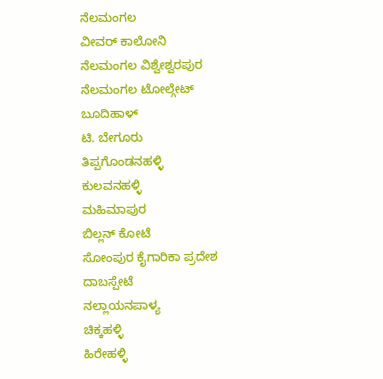ನೆಲಮಂಗಲ
ವೀವರ್ ಕಾಲೋನಿ
ನೆಲಮಂಗಲ ವಿಶ್ವೇಶ್ವರಪುರ
ನೆಲಮಂಗಲ ಟೋಲ್ಗೇಟ್
ಬೂದಿಹಾಳ್
ಟಿ. ಬೇಗೂರು
ತಿಪ್ಪಗೊಂಡನಹಳ್ಳಿ
ಕುಲವನಹಳ್ಳಿ
ಮಹಿಮಾಪುರ
ಬಿಲ್ಲನ್ ಕೋಟೆ
ಸೋಂಪುರ ಕೈಗಾರಿಕಾ ಪ್ರದೇಶ
ದಾಬಸ್ಪೇಟೆ
ನಲ್ಲಾಯನಪಾಳ್ಯ
ಚಿಕ್ಕಹಳ್ಳಿ
ಹಿರೇಹಳ್ಳಿ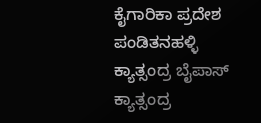ಕೈಗಾರಿಕಾ ಪ್ರದೇಶ
ಪಂಡಿತನಹಳ್ಳಿ
ಕ್ಯಾತ್ಸಂದ್ರ ಬೈಪಾಸ್
ಕ್ಯಾತ್ಸಂದ್ರ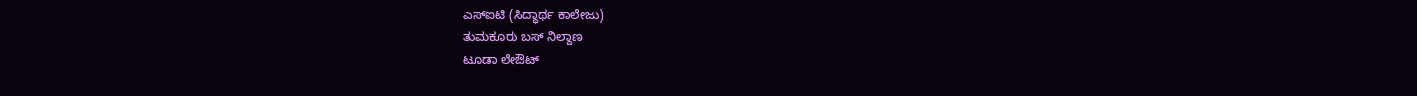ಎಸ್ಐಟಿ (ಸಿದ್ಧಾರ್ಥ ಕಾಲೇಜು)
ತುಮಕೂರು ಬಸ್ ನಿಲ್ದಾಣ
ಟೂಡಾ ಲೇಔಟ್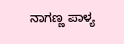ನಾಗಣ್ಣ ಪಾಳ್ಯ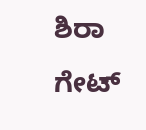ಶಿರಾ ಗೇಟ್